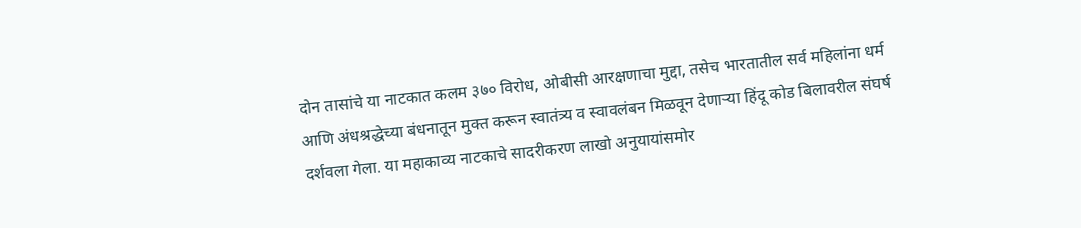दोन तासांचे या नाटकात कलम ३७० विरोध, ओबीसी आरक्षणाचा मुद्दा, तसेच भारतातील सर्व महिलांना धर्म आणि अंधश्रद्धेच्या बंधनातून मुक्त करून स्वातंत्र्य व स्वावलंबन मिळवून देणाऱ्या हिंदू कोड बिलावरील संघर्ष दर्शवला गेला. या महाकाव्य नाटकाचे सादरीकरण लाखो अनुयायांसमोर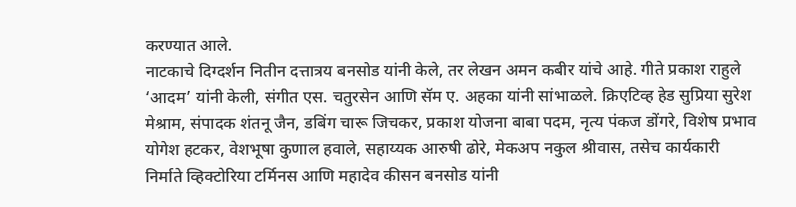करण्यात आले.
नाटकाचे दिग्दर्शन नितीन दत्तात्रय बनसोड यांनी केले, तर लेखन अमन कबीर यांचे आहे. गीते प्रकाश राहुले ‘आदम’ यांनी केली, संगीत एस. चतुरसेन आणि सॅम ए. अहका यांनी सांभाळले. क्रिएटिव्ह हेड सुप्रिया सुरेश मेश्राम, संपादक शंतनू जैन, डबिंग चारू जिचकर, प्रकाश योजना बाबा पदम, नृत्य पंकज डोंगरे, विशेष प्रभाव योगेश हटकर, वेशभूषा कुणाल हवाले, सहाय्यक आरुषी ढोरे, मेकअप नकुल श्रीवास, तसेच कार्यकारी निर्माते व्हिक्टोरिया टर्मिनस आणि महादेव कीसन बनसोड यांनी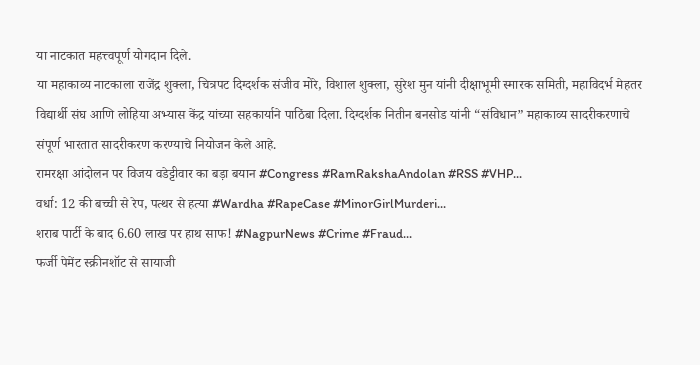या नाटकात महत्त्वपूर्ण योगदान दिले.
या महाकाव्य नाटकाला राजेंद्र शुक्ला, चित्रपट दिग्दर्शक संजीव मोरे, विशाल शुक्ला, सुरेश मुन यांनी दीक्षाभूमी स्मारक समिती, महाविदर्भ मेहतर विद्यार्थी संघ आणि लोहिया अभ्यास केंद्र यांच्या सहकार्याने पाठिंबा दिला. दिग्दर्शक नितीन बनसोड यांनी “संविधान” महाकाव्य सादरीकरणाचे संपूर्ण भारतात सादरीकरण करण्याचे नियोजन केले आहे.
रामरक्षा आंदोलन पर विजय वडेट्टीवार का बड़ा बयान #Congress #RamRakshaAndolan #RSS #VHP...
वर्धा: 12 की बच्ची से रेप, पत्थर से हत्या #Wardha #RapeCase #MinorGirlMurderi...
शराब पार्टी के बाद 6.60 लाख पर हाथ साफ! #NagpurNews #Crime #Fraud...
फर्जी पेमेंट स्क्रीनशॉट से सायाजी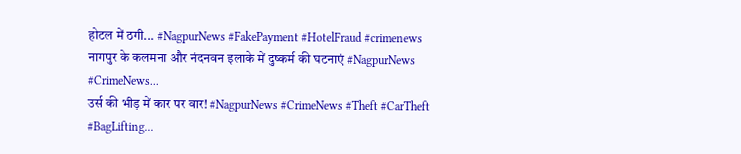होटल में ठगी... #NagpurNews #FakePayment #HotelFraud #crimenews
नागपुर के कलमना और नंदनवन इलाके में दुष्कर्म की घटनाएं #NagpurNews #CrimeNews...
उर्स की भीड़ में कार पर वार! #NagpurNews #CrimeNews #Theft #CarTheft #BagLifting...